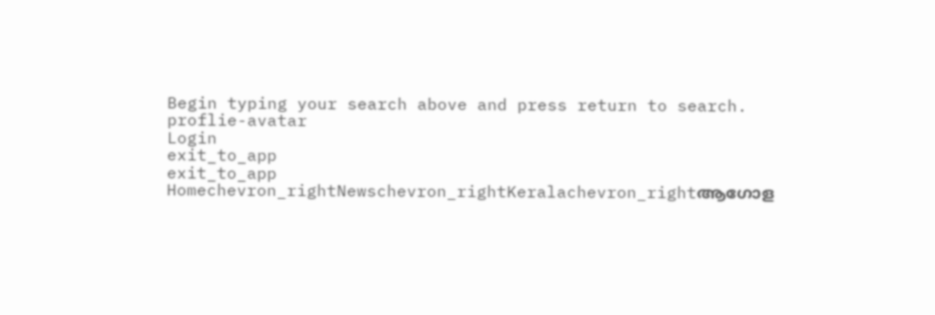Begin typing your search above and press return to search.
proflie-avatar
Login
exit_to_app
exit_to_app
Homechevron_rightNewschevron_rightKeralachevron_rightആഗോള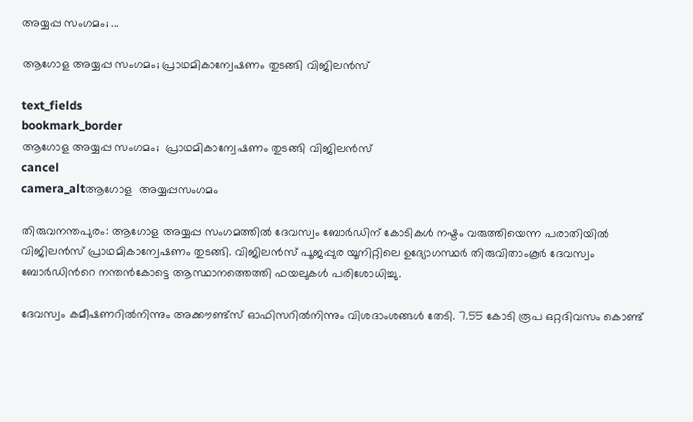അയ്യപ്പ സംഗമം; ...

ആഗോള അയ്യപ്പ സംഗമം; പ്രാഥമികാന്വേഷണം തുടങ്ങി വിജിലൻസ്

text_fields
bookmark_border
ആഗോള അയ്യപ്പ സംഗമം;  പ്രാഥമികാന്വേഷണം തുടങ്ങി വിജിലൻസ്
cancel
camera_altആഗോള  അയ്യപ്പസംഗമം

തിരുവനന്തപുരം: ആഗോള അയ്യപ്പ സംഗമത്തിൽ ദേവസ്വം ബോർഡിന് കോടികൾ നഷ്ടം വരുത്തിയെന്ന പരാതിയിൽ വിജിലൻസ് പ്രാഥമികാന്വേഷണം തുടങ്ങി. വിജിലൻസ് പൂജപ്പുര യൂനിറ്റിലെ ഉദ്യോഗസ്ഥർ തിരുവിതാംകൂർ ദേവസ്വം ബോർഡിന്‍റെ നന്തൻകോട്ടെ ആസ്ഥാനത്തെത്തി ഫയലുകൾ പരിശോധിച്ചു.

ദേവസ്വം കമീഷണറിൽനിന്നും അക്കൗണ്ട്സ് ഓഫിസറിൽനിന്നും വിശദാംശങ്ങൾ തേടി. 7.55 കോടി രൂപ ഒറ്റദിവസം കൊണ്ട്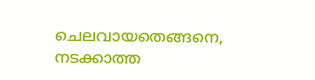ചെലവായതെങ്ങനെ, നടക്കാത്ത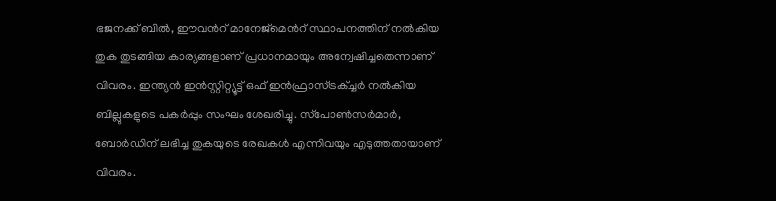ഭജനക്ക് ബിൽ, ഈവന്‍റ് മാനേജ്‌മെന്‍റ് സ്ഥാപനത്തിന് നൽകിയ തുക തുടങ്ങിയ കാര്യങ്ങളാണ് പ്രധാനമായും അന്വേഷിച്ചതെന്നാണ് വിവരം. ഇന്ത്യൻ ഇൻസ്റ്റിറ്റ്യൂട്ട് ഒഫ് ഇൻഫ്രാസ്ട്രക്ച്ചർ നൽകിയ ബില്ലുകളുടെ പകർപ്പും സംഘം ശേഖരിച്ചു. സ്‌പോൺസർമാർ, ബോർഡിന് ലഭിച്ച തുകയുടെ രേഖകൾ എന്നിവയും എടുത്തതായാണ് വിവരം.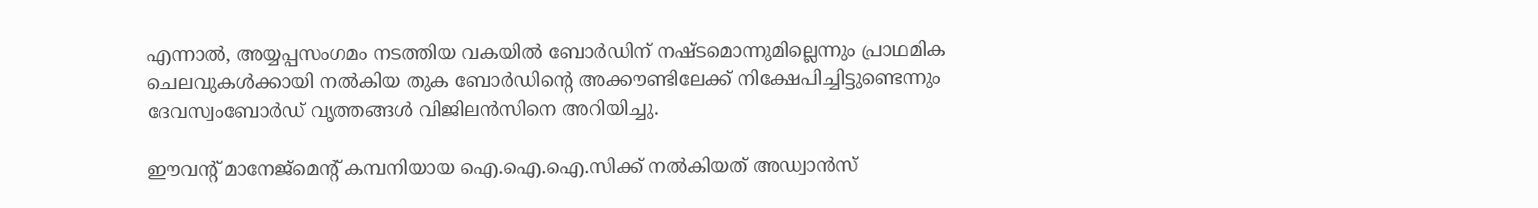എന്നാൽ, അയ്യപ്പസംഗമം നടത്തിയ വകയിൽ ബോർഡിന് നഷ്ടമൊന്നുമില്ലെന്നും പ്രാഥമിക ചെലവുകൾക്കായി നൽകിയ തുക ബോർഡിന്‍റെ അക്കൗണ്ടിലേക്ക് നിക്ഷേപിച്ചിട്ടുണ്ടെന്നും ദേവസ്വംബോർഡ് വൃത്തങ്ങൾ വിജിലൻസിനെ അറിയിച്ചു.

ഈവന്‍റ് മാനേജ്മെന്‍റ് കമ്പനിയായ ഐ.ഐ.ഐ.സിക്ക് നൽകിയത് അഡ്വാൻസ്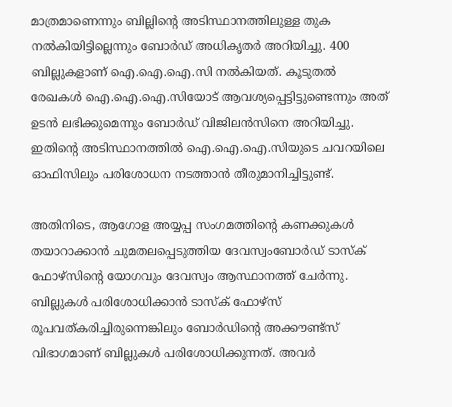മാത്രമാണെന്നും ബില്ലിന്‍റെ അടിസ്ഥാനത്തിലുള്ള തുക നൽകിയിട്ടില്ലെന്നും ബോർഡ് അധികൃതർ അറിയിച്ചു. 400 ബില്ലുകളാണ് ഐ.ഐ.ഐ.സി നൽകിയത്. കൂടുതൽ രേഖകൾ ഐ.ഐ.ഐ.സിയോട് ആവശ്യപ്പെട്ടിട്ടുണ്ടെന്നും അത് ഉടൻ ലഭിക്കുമെന്നും ബോർഡ് വിജിലൻസിനെ അറിയിച്ചു. ഇതിന്‍റെ അടിസ്ഥാനത്തിൽ ഐ.ഐ.ഐ.സിയുടെ ചവറയിലെ ഓഫിസിലും പരിശോധന നടത്താൻ തീരുമാനിച്ചിട്ടുണ്ട്.

അതിനിടെ, ആഗോള അയ്യപ്പ സംഗമത്തിന്‍റെ കണക്കുകൾ തയാറാക്കാൻ ചുമതലപ്പെടുത്തിയ ദേവസ്വംബോർഡ് ടാസ്‌ക് ഫോഴ്സിന്‍റെ യോഗവും ദേവസ്വം ആസ്ഥാനത്ത് ചേർന്നു. ബില്ലുകൾ പരിശോധിക്കാൻ ടാസ്‌ക് ഫോഴ്സ് രൂപവത്കരിച്ചിരുന്നെങ്കിലും ബോർഡിന്‍റെ അക്കൗണ്ട്സ് വിഭാഗമാണ് ബില്ലുകൾ പരിശോധിക്കുന്നത്. അവർ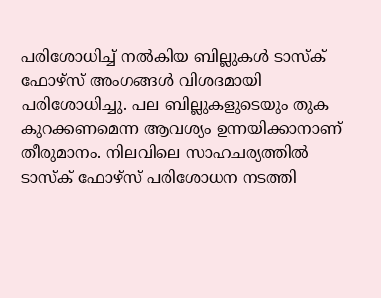പരിശോധിച്ച് നൽകിയ ബില്ലുകൾ ടാസ്ക് ഫോഴ്സ് അംഗങ്ങൾ വിശദമായി പരിശോധിച്ചു. പല ബില്ലുകളുടെയും തുക കുറക്കണമെന്ന ആവശ്യം ഉന്നയിക്കാനാണ് തീരുമാനം. നിലവിലെ സാഹചര്യത്തിൽ ടാസ്ക് ഫോഴ്സ് പരിശോധന നടത്തി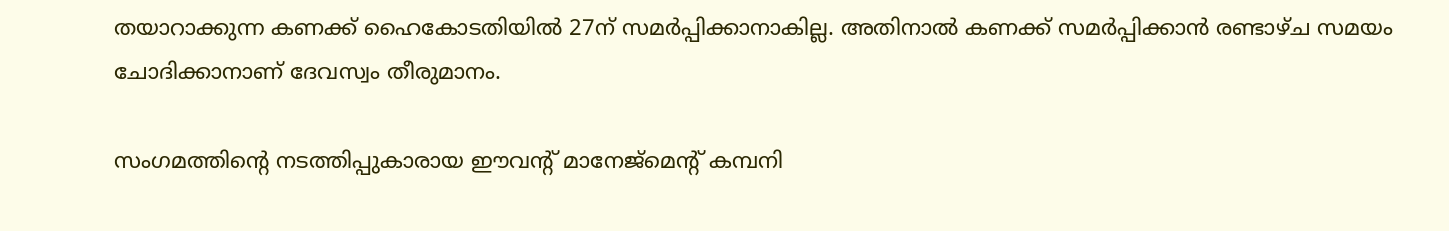തയാറാക്കുന്ന കണക്ക് ഹൈകോടതിയിൽ 27ന് സമർപ്പിക്കാനാകില്ല. അതിനാൽ കണക്ക് സമർപ്പിക്കാൻ രണ്ടാഴ്ച സമയം ചോദിക്കാനാണ് ദേവസ്വം തീരുമാനം.

സംഗമത്തിന്‍റെ നടത്തിപ്പുകാരായ ഈവന്‍റ് മാനേജ്മെന്‍റ് കമ്പനി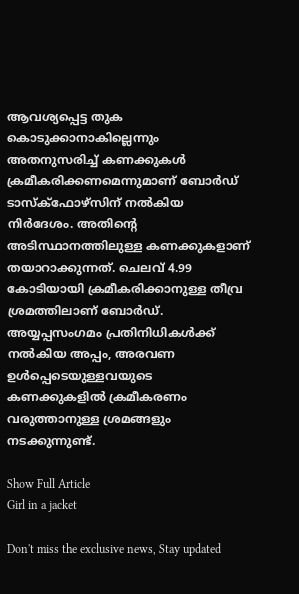ആവശ്യപ്പെട്ട തുക കൊടുക്കാനാകില്ലെന്നും അതനുസരിച്ച് കണക്കുകൾ ക്രമീകരിക്കണമെന്നുമാണ് ബോർഡ് ടാസ്ക്ഫോഴ്സിന് നൽകിയ നിർദേശം. അതിന്‍റെ അടിസ്ഥാനത്തിലുള്ള കണക്കുകളാണ് തയാറാക്കുന്നത്. ചെലവ് 4.99 കോടിയായി ക്രമീകരിക്കാനുള്ള തീവ്ര ശ്രമത്തിലാണ് ബോർഡ്. അയ്യപ്പസംഗമം പ്രതിനിധികൾക്ക് നൽകിയ അപ്പം, അരവണ ഉൾപ്പെടെയുള്ളവയുടെ കണക്കുകളിൽ ക്രമീകരണം വരുത്താനുള്ള ശ്രമങ്ങളും നടക്കുന്നുണ്ട്.

Show Full Article
Girl in a jacket

Don't miss the exclusive news, Stay updated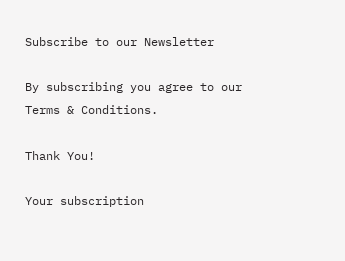Subscribe to our Newsletter

By subscribing you agree to our Terms & Conditions.

Thank You!

Your subscription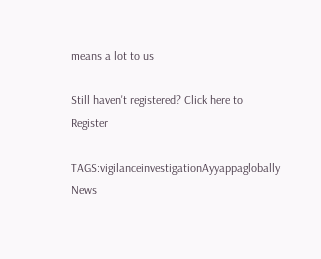means a lot to us

Still haven't registered? Click here to Register

TAGS:vigilanceinvestigationAyyappaglobally
News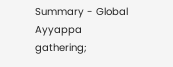Summary - Global Ayyappa gathering;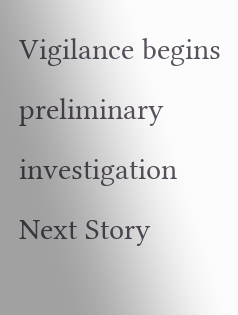Vigilance begins preliminary investigation
Next Story